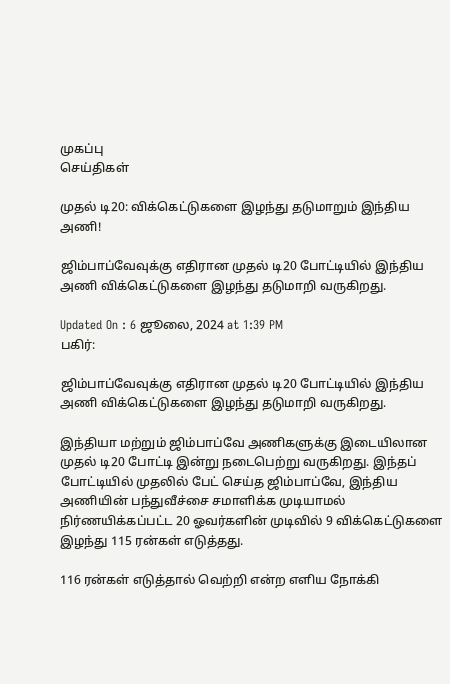முகப்பு
செய்திகள்

முதல் டி20: விக்கெட்டுகளை இழந்து தடுமாறும் இந்திய அணி!

ஜிம்பாப்வேவுக்கு எதிரான முதல் டி20 போட்டியில் இந்திய அணி விக்கெட்டுகளை இழந்து தடுமாறி வருகிறது.

Updated On : 6 ஜூலை, 2024 at 1:39 PM
பகிர்:

ஜிம்பாப்வேவுக்கு எதிரான முதல் டி20 போட்டியில் இந்திய அணி விக்கெட்டுகளை இழந்து தடுமாறி வருகிறது.

இந்தியா மற்றும் ஜிம்பாப்வே அணிகளுக்கு இடையிலான முதல் டி20 போட்டி இன்று நடைபெற்று வருகிறது. இந்தப் போட்டியில் முதலில் பேட் செய்த ஜிம்பாப்வே, இந்திய அணியின் பந்துவீச்சை சமாளிக்க முடியாமல் நிர்ணயிக்கப்பட்ட 20 ஓவர்களின் முடிவில் 9 விக்கெட்டுகளை இழந்து 115 ரன்கள் எடுத்தது.

116 ரன்கள் எடுத்தால் வெற்றி என்ற எளிய நோக்கி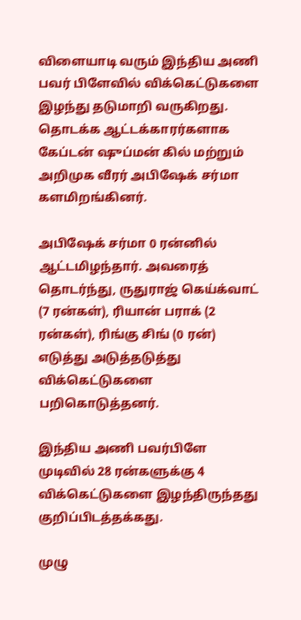விளையாடி வரும் இந்திய அணி பவர் பிளேவில் விக்கெட்டுகளை இழந்து தடுமாறி வருகிறது. தொடக்க ஆட்டக்காரர்களாக கேப்டன் ஷுப்மன் கில் மற்றும் அறிமுக வீரர் அபிஷேக் சர்மா களமிறங்கினர்.

அபிஷேக் சர்மா 0 ரன்னில் ஆட்டமிழந்தார். அவரைத் தொடர்ந்து, ருதுராஜ் கெய்க்வாட் (7 ரன்கள்), ரியான் பராக் (2 ரன்கள்), ரிங்கு சிங் (0 ரன்) எடுத்து அடுத்தடுத்து விக்கெட்டுகளை பறிகொடுத்தனர்.

இந்திய அணி பவர்பிளே முடிவில் 28 ரன்களுக்கு 4 விக்கெட்டுகளை இழந்திருந்தது குறிப்பிடத்தக்கது.

முழு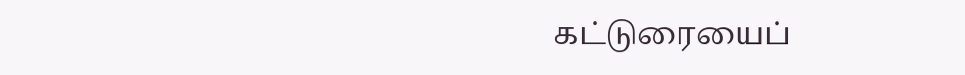கட்டுரையைப்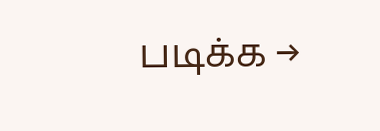படிக்க →